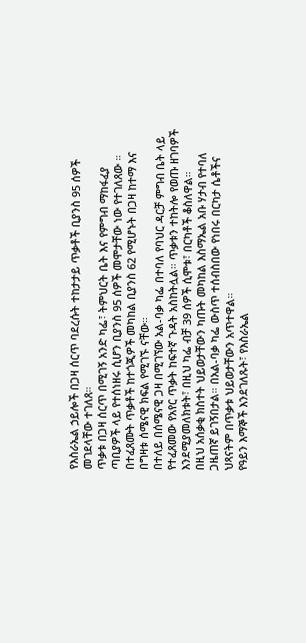የእስራኤል ኃይሎች በጋዛ ሰርጥ ባደረሱት ተከታታይ ጥቃቶች ቢያንስ 95 ሰዎች መገደላቸው ተገለጸ።
ጥቃቱ በጋዛ ሰርጥ በሚገኝ አንድ ካፌ፣ ትምህርት ቤት እና የምግብ ማከፋፈያ ጣቢያዎች ላይ የተሰነዘሩ ሲሆን ቢያንስ 95 ሰዎች መሞታቸው ነው የተገለጸው ።
በተፈጸሙት ጥቃቶች ከተጎጂዎች መካከል ቢያንስ 62 የሚሆኑት በጋዛ ከተማ እና በግዛቱ ሰሜናዊ ክፍል የሚገኙ ናቸው።
በተለይ በሰሜናዊ ጋዛ በሚገኘው አል-ባቃ ካፌ በተባለ የባህር ዳርቻ ምግብ ቤት ላይ የተፈጸመው የአየር ጥቃት ከፍተኛ ጉዳት አስከትሏል። ጥቃቱን ተከትሎ የወጡ ዘገባዎች እንደሚያመለክቱት፣ በዚህ ካፌ ብቻ 39 ሰዎች ሲሞቱ፣ በርካቶች ቆስለዋል።
በዚህ አሰቃቂ ክስተት ህይወታቸውን ካጡት መካከል እስማኤል አቡ ሃታብ የተባለ ጋዜጠኛ ይገኝበታል። በአል-ባቃ ካፌ ውስጥ ተሰብስበው የነበሩ በርካታ ሴቶችና ህጻናትም በጥቃቱ ህይወታቸውን አጥተዋል።
የዓይን እማኞች እንደገለጹት፣ የእስራኤል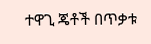ተዋጊ ጄቶች በጥቃቱ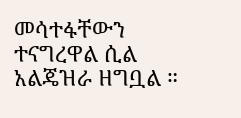መሳተፋቸውን ተናግረዋል ሲል አልጄዝራ ዘግቧል ።